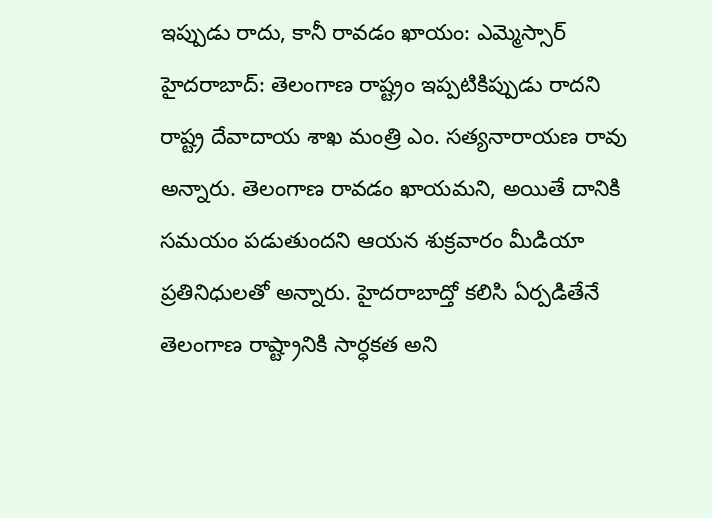ఇప్పుడు రాదు, కానీ రావడం ఖాయం: ఎమ్మెస్సార్
హైదరాబాద్: తెలంగాణ రాష్ట్రం ఇప్పటికిప్పుడు రాదని రాష్ట్ర దేవాదాయ శాఖ మంత్రి ఎం. సత్యనారాయణ రావు అన్నారు. తెలంగాణ రావడం ఖాయమని, అయితే దానికి సమయం పడుతుందని ఆయన శుక్రవారం మీడియా ప్రతినిధులతో అన్నారు. హైదరాబాద్తో కలిసి ఏర్పడితేనే తెలంగాణ రాష్ట్రానికి సార్ధకత అని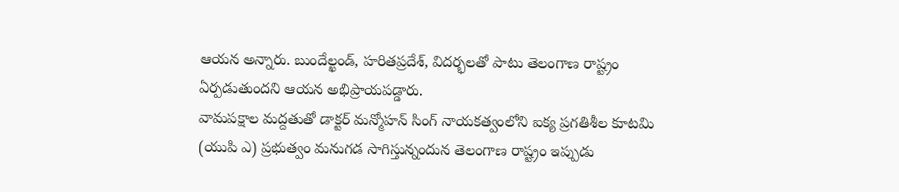ఆయన అన్నారు. బుందేల్ఖండ్, హరితప్రదేశ్, విదర్భలతో పాటు తెలంగాణ రాష్ట్రం ఏర్పడుతుందని ఆయన అభిప్రాయపడ్డారు.
వామపక్షాల మద్దతుతో డాక్టర్ మన్మోహన్ సింగ్ నాయకత్వంలోని ఐక్య ప్రగతిశీల కూటమి (యుపి ఎ) ప్రభుత్వం మనుగడ సాగిస్తున్నందున తెలంగాణ రాష్ట్రం ఇప్పుడు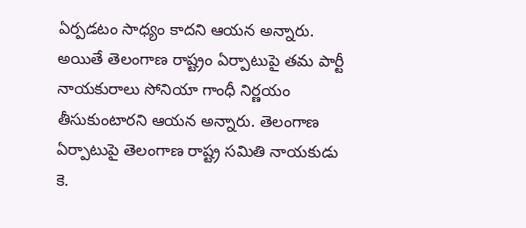ఏర్పడటం సాధ్యం కాదని ఆయన అన్నారు. అయితే తెలంగాణ రాష్ట్రం ఏర్పాటుపై తమ పార్టీ నాయకురాలు సోనియా గాంధీ నిర్ణయం తీసుకుంటారని ఆయన అన్నారు. తెలంగాణ ఏర్పాటుపై తెలంగాణ రాష్ట్ర సమితి నాయకుడు కె.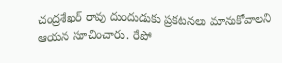చంద్రశేఖర్ రావు దుందుడుకు ప్రకటనలు మానుకోవాలని ఆయన సూచించారు. రేపో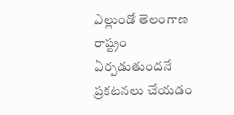ఎల్లుండో తెలంగాణ రాష్ట్రం ఏర్పడుతుందనే ప్రకటనలు చేయడం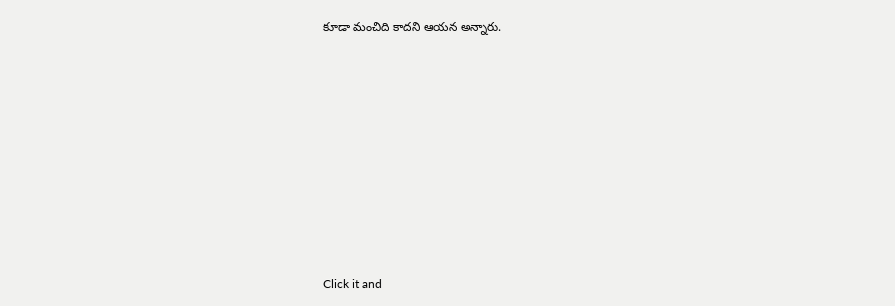కూడా మంచిది కాదని ఆయన అన్నారు.












Click it and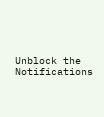Unblock the Notifications